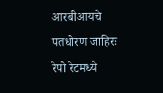आरबीआयचे पतधोरण जाहिरः रेपो रेटमध्ये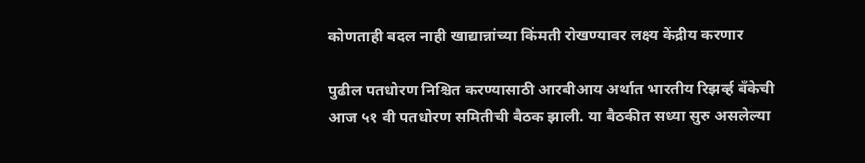कोणताही बदल नाही खाद्यान्नांच्या किंमती रोखण्यावर लक्ष्य केंद्रीय करणार

पुढील पतधोरण निश्चित करण्यासाठी आरबीआय अर्थात भारतीय रिझर्व्ह बँकेची आज ५१ वी पतधोरण समितीची बैठक झाली. या बैठकीत सध्या सुरु असलेल्या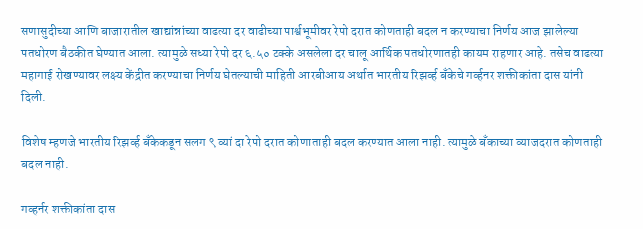सणासुदीच्या आणि बाजारातील खाद्यांन्नांच्या वाढत्या दर वाढीच्या पार्श्वभूमीवर रेपो दरात कोणताही बदल न करण्याचा निर्णय आज झालेल्या पतधोरण बैठकीत घेण्यात आला. त्यामुळे सध्या रेपो दर ६.५० टक्के असलेला दर चालू आर्थिक पतधोरणातही कायम राहणार आहे. तसेच वाढत्या महागाई रोखण्यावर लक्ष्य केंद्रीत करण्याचा निर्णय घेतल्याची माहिती आरबीआय अर्थात भारतीय रिझर्व्ह बँकेचे गर्व्हनर शक्तीकांता दास यांनी दिली.

विशेष म्हणजे भारतीय रिझर्व्ह बँकेकडून सलग ९ व्यां दा रेपो दरात कोणाताही बदल करण्यात आला नाही. त्यामुळे बँकाच्या व्याजदरात कोणताही बदल नाही.

गव्हर्नर शक्तीकांता दास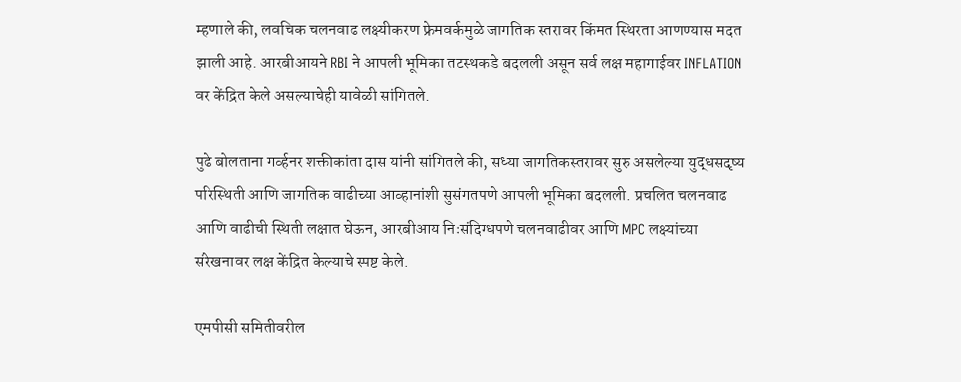म्हणाले की, लवचिक चलनवाढ लक्ष्यीकरण फ्रेमवर्कमुळे जागतिक स्तरावर किंमत स्थिरता आणण्यास मदत झाली आहे. आरबीआयने RBI ने आपली भूमिका तटस्थकडे बदलली असून सर्व लक्ष महागाईवर INFLATION वर केंद्रित केले असल्याचेही यावेळी सांगितले.

पुढे बोलताना गर्व्हनर शक्तीकांता दास यांनी सांगितले की, सध्या जागतिकस्तरावर सुरु असलेल्या युद्धसदृष्य परिस्थिती आणि जागतिक वाढीच्या आव्हानांशी सुसंगतपणे आपली भूमिका बदलली. प्रचलित चलनवाढ आणि वाढीची स्थिती लक्षात घेऊन, आरबीआय निःसंदिग्धपणे चलनवाढीवर आणि MPC लक्ष्यांच्या संरेखनावर लक्ष केंद्रित केल्याचे स्पष्ट केले.

एमपीसी समितीवरील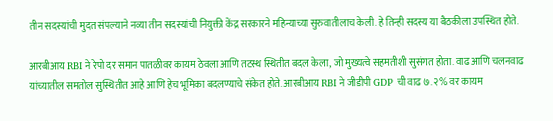तीन सदस्यांची मुदत संपल्याने नव्या तीन सदस्यांची नियुक्ती केंद्र सरकारने महिन्याच्या सुरुवातीलाच केली. हे तिन्ही सदस्य या बैठकीला उपस्थित होते.

आरबीआय RBI ने रेपो दर समान पातळीवर कायम ठेवला आणि तटस्थ स्थितीत बदल केला, जो मुख्यत्वे सहमतीशी सुसंगत होता. वाढ आणि चलनवाढ यांच्यातील समतोल सुस्थितीत आहे आणि हेच भूमिका बदलण्याचे संकेत होते. आरबीआय RBI ने जीडीपी GDP ची वाढ ७.२% वर कायम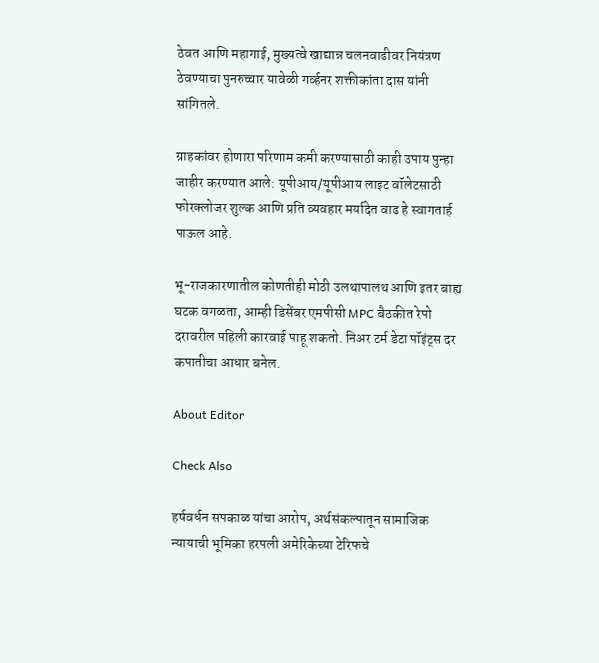ठेवत आणि महागाई, मुख्यत्वे खाद्यान्न चलनवाढीवर नियंत्रण ठेवण्याचा पुनरुच्चार यावेळी गर्व्हनर शक्तीकांता दास यांनी सांगितले.

ग्राहकांवर होणारा परिणाम कमी करण्यासाठी काही उपाय पुन्हा जाहीर करण्यात आले: यूपीआय/यूपीआय लाइट वॉलेटसाठी फोरक्लोजर शुल्क आणि प्रति व्यवहार मर्यादेत वाढ हे स्वागतार्ह पाऊल आहे.

भू-राजकारणातील कोणतीही मोठी उलथापालथ आणि इतर बाह्य घटक वगळता, आम्ही डिसेंबर एमपीसी MPC बैठकीत रेपो दरावरील पहिली कारवाई पाहू शकतो. निअर टर्म डेटा पॉइंट्स दर कपातीचा आधार बनेल.

About Editor

Check Also

हर्षवर्धन सपकाळ यांचा आरोप, अर्थसंकल्पातून सामाजिक न्यायाची भूमिका हरपली अमेरिकेच्या टेरिफचे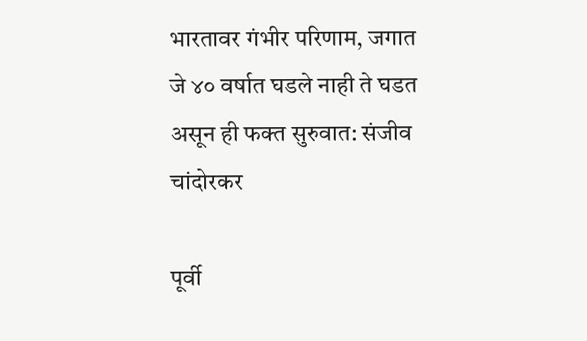भारतावर गंभीर परिणाम, जगात जे ४० वर्षात घडले नाही ते घडत असून ही फक्त सुरुवात: संजीव चांदोरकर

पूर्वी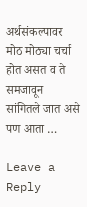अर्थसंकल्पावर मोठ मोठ्या चर्चा होत असत व ते समजावून सांगितले जात असे पण आता …

Leave a Reply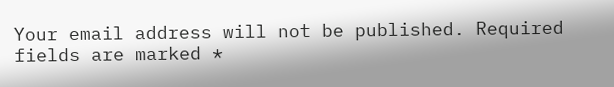Your email address will not be published. Required fields are marked *